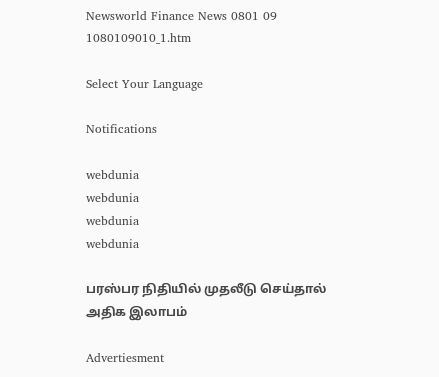Newsworld Finance News 0801 09 1080109010_1.htm

Select Your Language

Notifications

webdunia
webdunia
webdunia
webdunia

பரஸ்பர நிதியில் முதலீடு செய்தால் அதிக இலாபம்

Advertiesment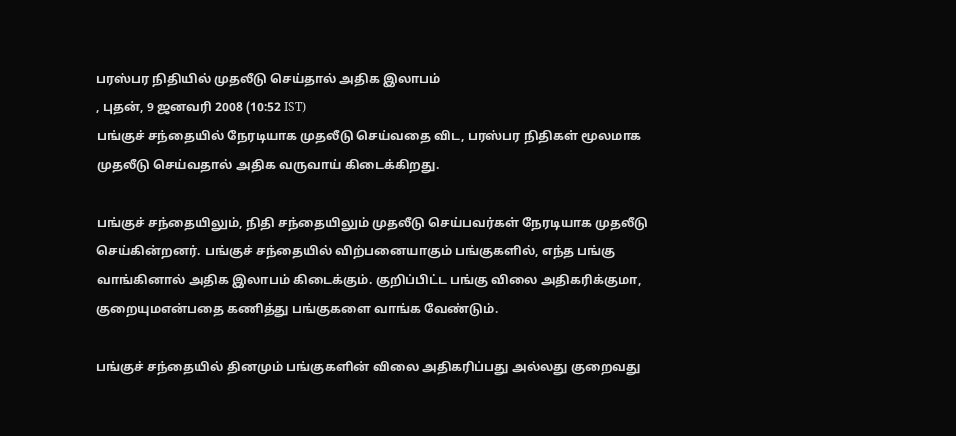பரஸ்பர நிதியில் முதலீடு செய்தால் அதிக இலாபம்
, புதன், 9 ஜனவரி 2008 (10:52 IST)
பங்குச் சந்தையில் நேரடியாக முதலீடு செய்வதை விட, பரஸ்பர நிதிகள் மூலமாக முதலீடு செய்வதால் அதிக வருவாய் கிடைக்கிறது.

பங்குச் சந்தையிலும், நிதி சந்தையிலும் முதலீடு செய்பவர்கள் நேரடியாக முதலீடு செய்கின்றனர். பங்குச் சந்தையில் விற்பனையாகும் பங்குகளில், எந்த பங்கு வாங்கினால் அதிக இலாபம் கிடைக்கும். குறிப்பிட்ட பங்கு விலை அதிகரிக்குமா, குறையுமஎன்பதை கணித்து பங்குகளை வாங்க வேண்டும்.

பங்குச் சந்தையில் தினமும் பங்குகளின் விலை அதிகரிப்பது அல்லது குறைவது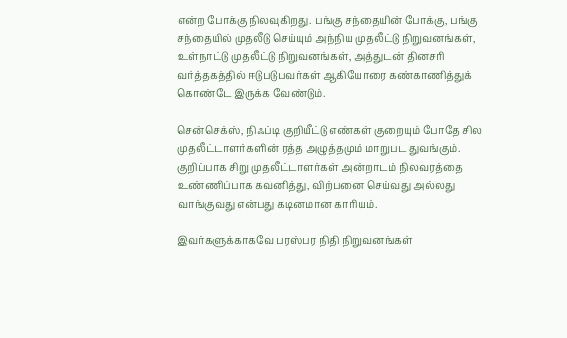என்ற போக்கு நிலவுகிறது. பங்கு சந்தையின் போக்கு, பங்கு சந்தையில் முதலீடு செய்யும் அந்நிய முதலீட்டு நிறுவனங்கள், உள்நாட்டு முதலீட்டு நிறுவனங்கள், அத்துடன் தினசரி வர்த்தகத்தில் ஈடுபடுபவர்கள் ஆகியோரை கண்காணித்துக் கொண்டே இருக்க வேண்டும்.

சென்செக்ஸ், நிஃப்டி குறியீட்டு எண்கள் குறையும் போதே சில முதலீட்டாளர்களின் ரத்த அழுத்தமும் மாறுபட துவங்கும். குறிப்பாக சிறு முதலீட்டாளர்கள் அன்றாடம் நிலவரத்தை உண்ணிப்பாக கவனித்து, விற்பனை செய்வது அல்லது வாங்குவது என்பது கடினமான காரியம்.

இவர்களுக்காகவே பரஸ்பர நிதி நிறுவனங்கள்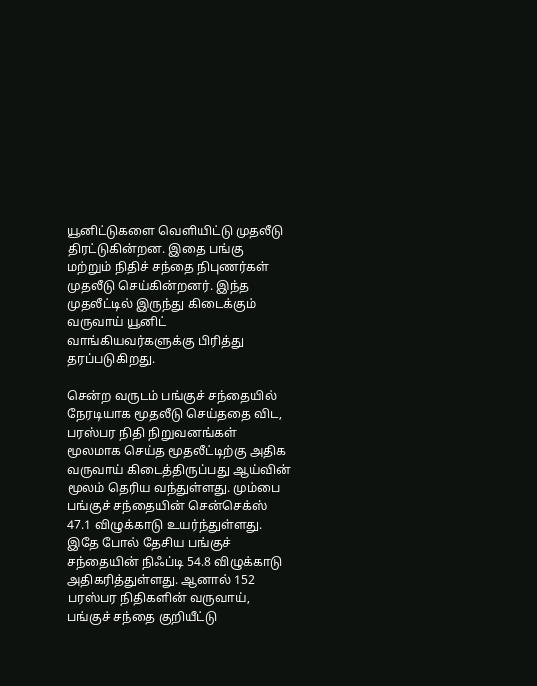யூனிட்டுகளை வெளியிட்டு முதலீடு திரட்டுகின்றன. இதை பங்கு மற்றும் நிதிச் சந்தை நிபுணர்கள் முதலீடு செய்கின்றனர். இந்த முதலீட்டில் இருந்து கிடைக்கும் வருவாய் யூனிட் வாங்கியவர்களுக்கு பிரித்து தரப்படுகிறது.

சென்ற வருடம் பங்குச் சந்தையில் நேரடியாக மூதலீடு செய்ததை விட, பரஸ்பர நிதி நிறுவனங்கள் மூலமாக செய்த மூதலீட்டிற்கு அதிக வருவாய் கிடைத்திருப்பது ஆய்வின் மூலம் தெரிய வந்துள்ளது. மும்பை பங்குச் சந்தையின் சென்செக்ஸ் 47.1 விழுக்காடு உயர்ந்துள்ளது.
இதே போல் தேசிய பங்குச் சந்தையின் நிஃப்டி 54.8 விழுக்காடு அதிகரித்துள்ளது. ஆனால் 152 பரஸ்பர நிதிகளின் வருவாய், பங்குச் சந்தை குறியீட்டு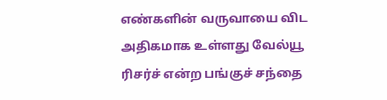எண்களின் வருவாயை விட அதிகமாக உள்ளது வேல்யூ ரிசர்ச் என்ற பங்குச் சந்தை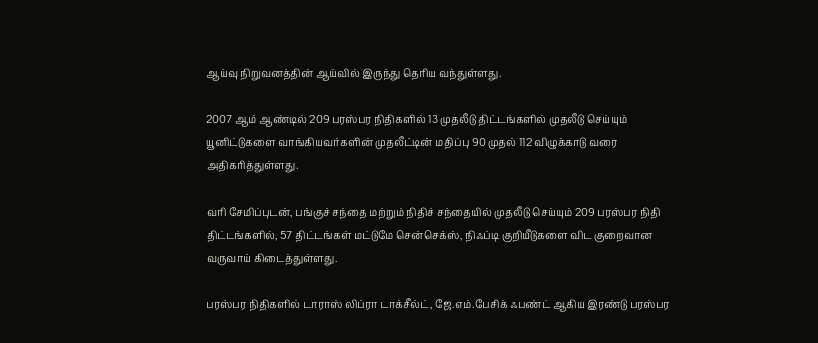ஆய்வு நிறுவனத்தின் ஆய்வில் இருந்து தெரிய வந்துள்ளது.

2007 ஆம் ஆண்டில் 209 பரஸ்பர நிதிகளில் 13 முதலீடு திட்டங்களில் முதலீடு செய்யும் யூனிட்டுகளை வாங்கியவர்களின் முதலீட்டின் மதிப்பு 90 முதல் 112 விழுக்காடு வரை அதிகரித்துள்ளது.

வரி சேமிப்புடன், பங்குச் சந்தை மற்றும் நிதிச் சந்தையில் முதலீடு செய்யும் 209 பரஸ்பர நிதி திட்டங்களில், 57 திட்டங்கள் மட்டுமே சென்செக்ஸ், நிஃப்டி குறியீடுகளை விட குறைவான வருவாய் கிடைத்துள்ளது.

பரஸ்பர நிதிகளில் டாராஸ் லிப்ரா டாக்சீல்ட், ஜே.எம்.பேசிக் ஃபண்ட் ஆகிய இரண்டு பரஸ்பர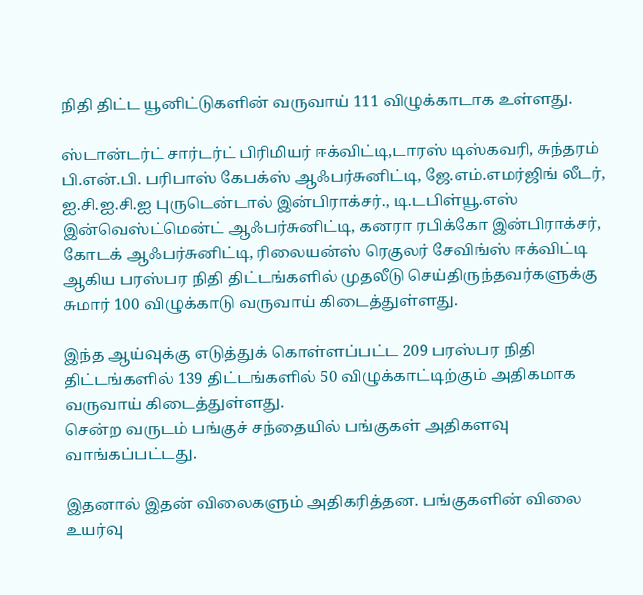நிதி திட்ட யூனிட்டுகளின் வருவாய் 111 விழுக்காடாக உள்ளது.

ஸ்டான்டர்ட் சார்டர்ட் பிரிமியர் ஈக்விட்டி,டாரஸ் டிஸ்கவரி, சுந்தரம் பி.என்.பி. பரிபாஸ் கேபக்ஸ் ஆஃபர்சுனிட்டி, ஜே.எம்.எமர்ஜிங் லீடர், ஐ.சி.ஐ.சி.ஐ புருடென்டால் இன்பிராக்சர்., டி.டபிள்யூ.எஸ் இன்வெஸ்ட்மென்ட் ஆஃபர்சுனிட்டி, கனரா ரபிக்கோ இன்பிராக்சர், கோடக் ஆஃபர்சுனிட்டி, ரிலையன்ஸ் ரெகுலர் சேவிங்ஸ் ஈக்விட்டி ஆகிய பரஸ்பர நிதி திட்டங்களில் முதலீடு செய்திருந்தவர்களுக்கு சுமார் 100 விழுக்காடு வருவாய் கிடைத்துள்ளது.

இந்த ஆய்வுக்கு எடுத்துக் கொள்ளப்பட்ட 209 பரஸ்பர நிதி திட்டங்களில் 139 திட்டங்களில் 50 விழுக்காட்டிற்கும் அதிகமாக வருவாய் கிடைத்துள்ளது.
சென்ற வருடம் பங்குச் சந்தையில் பங்குகள் அதிகளவு வாங்கப்பட்டது.

இதனால் இதன் விலைகளும் அதிகரித்தன. பங்குகளின் விலை உயர்வு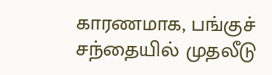காரணமாக, பங்குச் சந்தையில் முதலீடு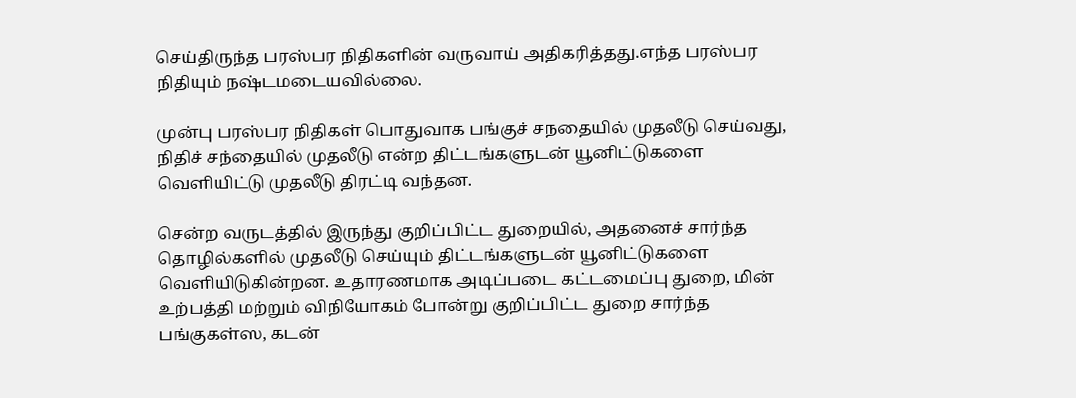செய்திருந்த பரஸ்பர நிதிகளின் வருவாய் அதிகரித்தது.எந்த பரஸ்பர நிதியும் நஷ்டமடையவில்லை.

முன்பு பரஸ்பர நிதிகள் பொதுவாக பங்குச் சநதையில் முதலீடு செய்வது, நிதிச் சந்தையில் முதலீடு என்ற திட்டங்களுடன் யூனிட்டுகளை வெளியிட்டு முதலீடு திரட்டி வந்தன.

சென்ற வருடத்தில் இருந்து குறிப்பிட்ட துறையில், அதனைச் சார்ந்த தொழில்களில் முதலீடு செய்யும் திட்டங்களுடன் யூனிட்டுகளை வெளியிடுகின்றன. உதாரணமாக அடிப்படை கட்டமைப்பு துறை, மின் உற்பத்தி மற்றும் விநியோகம் போன்று குறிப்பிட்ட துறை சார்ந்த பங்குகள்ஸ, கடன்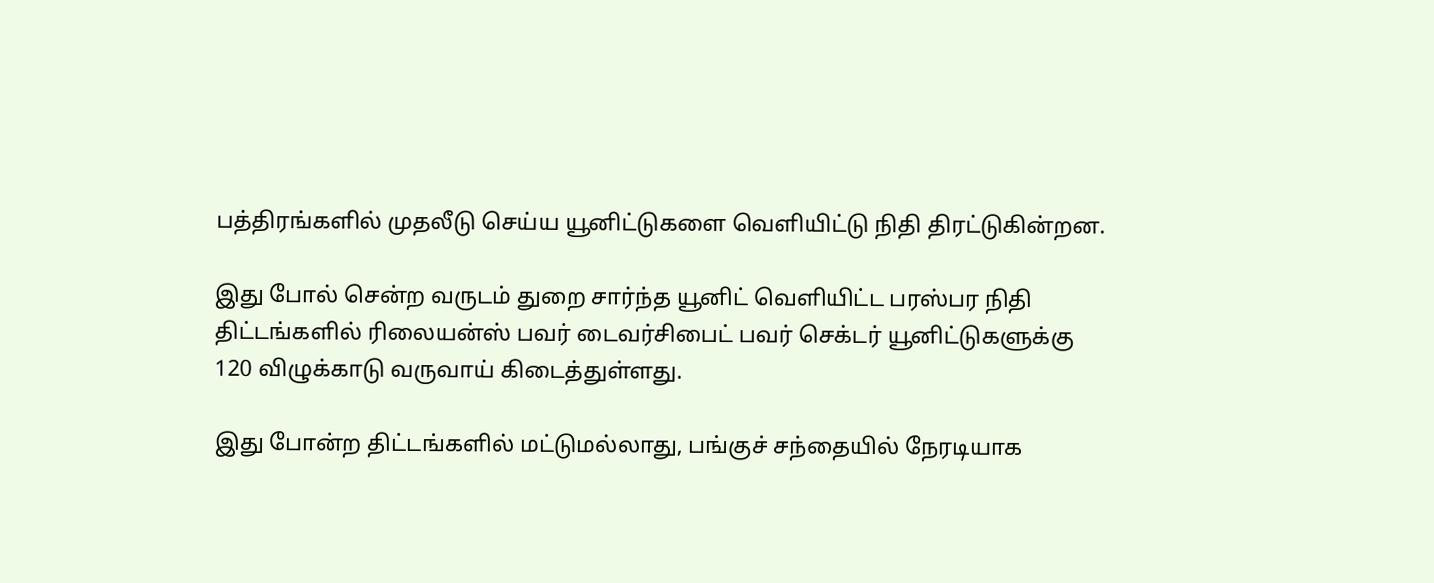பத்திரங்களில் முதலீடு செய்ய யூனிட்டுகளை வெளியிட்டு நிதி திரட்டுகின்றன.

இது போல் சென்ற வருடம் துறை சார்ந்த யூனிட் வெளியிட்ட பரஸ்பர நிதி திட்டங்களில் ரிலையன்ஸ் பவர் டைவர்சிபைட் பவர் செக்டர் யூனிட்டுகளுக்கு 120 விழுக்காடு வருவாய் கிடைத்துள்ளது.

இது போன்ற திட்டங்களில் மட்டுமல்லாது, பங்குச் சந்தையில் நேரடியாக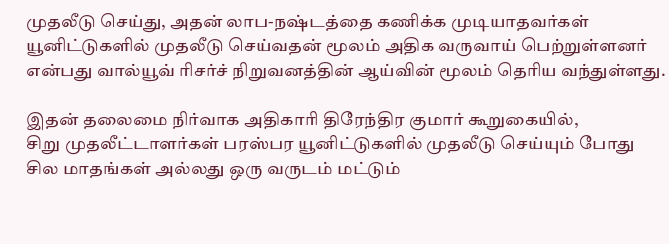முதலீடு செய்து, அதன் லாப-நஷ்டத்தை கணிக்க முடியாதவர்கள் யூனிட்டுகளில் முதலீடு செய்வதன் மூலம் அதிக வருவாய் பெற்றுள்ளனர் என்பது வால்யூவ் ரிசர்ச் நிறுவனத்தின் ஆய்வின் மூலம் தெரிய வந்துள்ளது.

இதன் தலைமை நிர்வாக அதிகாரி திரேந்திர குமார் கூறுகையில்,
சிறு முதலீட்டாளர்கள் பரஸ்பர யூனிட்டுகளில் முதலீடு செய்யும் போது சில மாதங்கள் அல்லது ஒரு வருடம் மட்டும்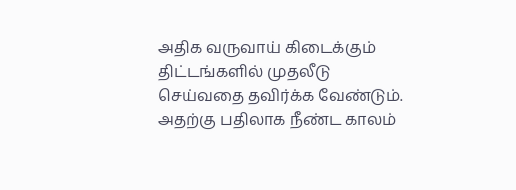அதிக வருவாய் கிடைக்கும் திட்டங்களில் முதலீடு செய்வதை தவிர்க்க வேண்டும். அதற்கு பதிலாக நீண்ட காலம்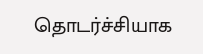தொடர்ச்சியாக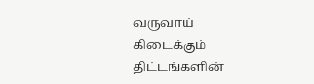வருவாய் கிடைக்கும் திட்டங்களின்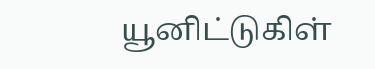யூனிட்டுகிள்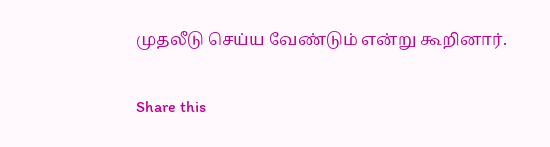முதலீடு செய்ய வேண்டும் என்று கூறினார்.

Share this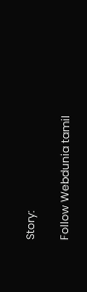Story:

Follow Webdunia tamil